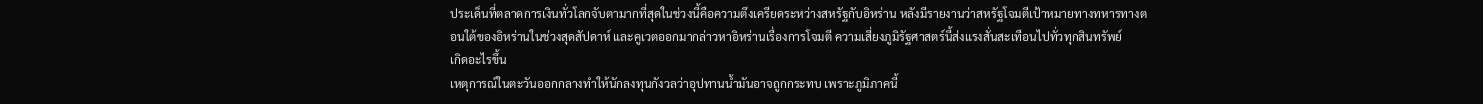ประเด็นที่ตลาดการเงินทั่วโลกจับตามากที่สุดในช่วงนี้คือความตึงเครียดระหว่างสหรัฐกับอิหร่าน หลังมีรายงานว่าสหรัฐโจมตีเป้าหมายทางทหารทางตอนใต้ของอิหร่านในช่วงสุดสัปดาห์ และคูเวตออกมากล่าวหาอิหร่านเรื่องการโจมตี ความเสี่ยงภูมิรัฐศาสตร์นี้ส่งแรงสั่นสะเทือนไปทั่วทุกสินทรัพย์
เกิดอะไรขึ้น
เหตุการณ์ในตะวันออกกลางทำให้นักลงทุนกังวลว่าอุปทานน้ำมันอาจถูกกระทบ เพราะภูมิภาคนี้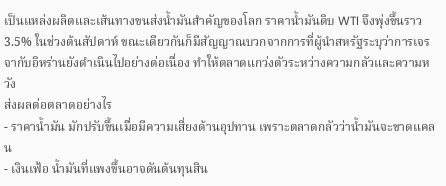เป็นแหล่งผลิตและเส้นทางขนส่งน้ำมันสำคัญของโลก ราคาน้ำมันดิบ WTI จึงพุ่งขึ้นราว 3.5% ในช่วงต้นสัปดาห์ ขณะเดียวกันก็มีสัญญาณบวกจากการที่ผู้นำสหรัฐระบุว่าการเจรจากับอิหร่านยังดำเนินไปอย่างต่อเนื่อง ทำให้ตลาดแกว่งตัวระหว่างความกลัวและความหวัง
ส่งผลต่อตลาดอย่างไร
- ราคาน้ำมัน มักปรับขึ้นเมื่อมีความเสี่ยงด้านอุปทาน เพราะตลาดกลัวว่าน้ำมันจะขาดแคลน
- เงินเฟ้อ น้ำมันที่แพงขึ้นอาจดันต้นทุนสิน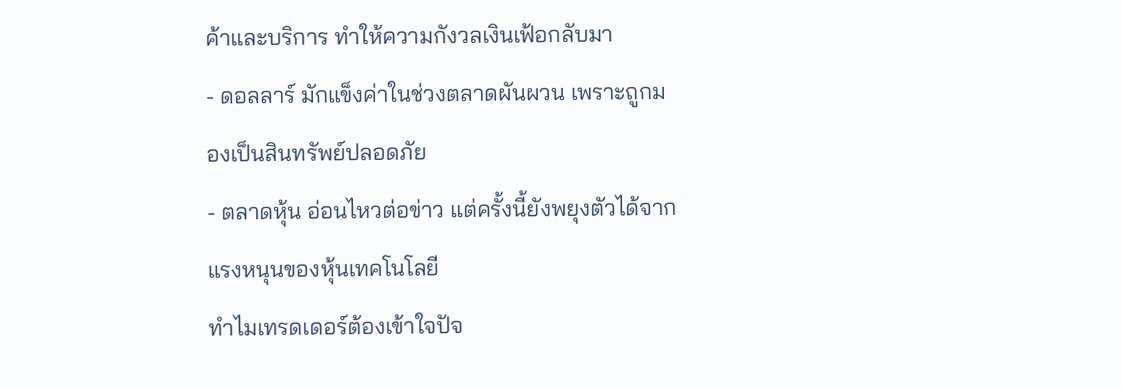ค้าและบริการ ทำให้ความกังวลเงินเฟ้อกลับมา
- ดอลลาร์ มักแข็งค่าในช่วงตลาดผันผวน เพราะถูกมองเป็นสินทรัพย์ปลอดภัย
- ตลาดหุ้น อ่อนไหวต่อข่าว แต่ครั้งนี้ยังพยุงตัวได้จากแรงหนุนของหุ้นเทคโนโลยี
ทำไมเทรดเดอร์ต้องเข้าใจปัจ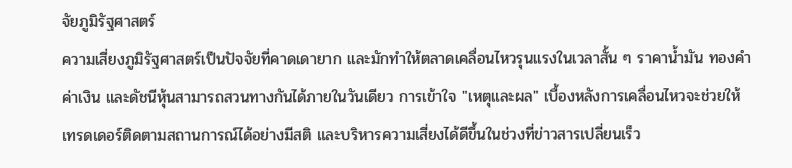จัยภูมิรัฐศาสตร์
ความเสี่ยงภูมิรัฐศาสตร์เป็นปัจจัยที่คาดเดายาก และมักทำให้ตลาดเคลื่อนไหวรุนแรงในเวลาสั้น ๆ ราคาน้ำมัน ทองคำ ค่าเงิน และดัชนีหุ้นสามารถสวนทางกันได้ภายในวันเดียว การเข้าใจ "เหตุและผล" เบื้องหลังการเคลื่อนไหวจะช่วยให้เทรดเดอร์ติดตามสถานการณ์ได้อย่างมีสติ และบริหารความเสี่ยงได้ดีขึ้นในช่วงที่ข่าวสารเปลี่ยนเร็ว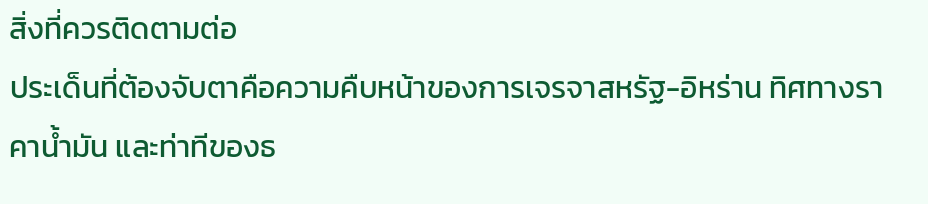สิ่งที่ควรติดตามต่อ
ประเด็นที่ต้องจับตาคือความคืบหน้าของการเจรจาสหรัฐ-อิหร่าน ทิศทางราคาน้ำมัน และท่าทีของธ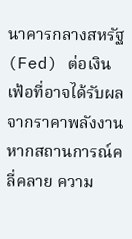นาคารกลางสหรัฐ (Fed) ต่อเงินเฟ้อที่อาจได้รับผลจากราคาพลังงาน หากสถานการณ์คลี่คลาย ความ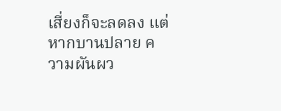เสี่ยงก็จะลดลง แต่หากบานปลาย ความผันผว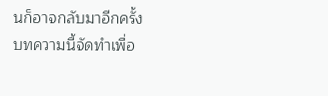นก็อาจกลับมาอีกครั้ง
บทความนี้จัดทำเพื่อ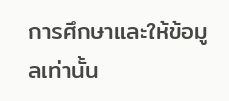การศึกษาและให้ข้อมูลเท่านั้น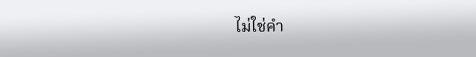ไม่ใช่คำ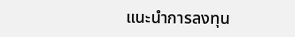แนะนำการลงทุน